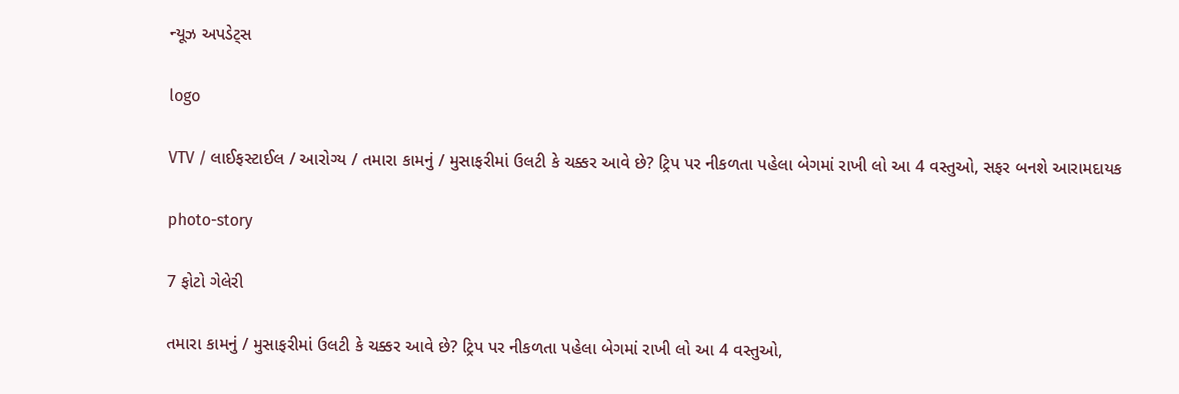ન્યૂઝ અપડેટ્સ

logo

VTV / લાઈફસ્ટાઈલ / આરોગ્ય / તમારા કામનું / મુસાફરીમાં ઉલટી કે ચક્કર આવે છે? ટ્રિપ પર નીકળતા પહેલા બેગમાં રાખી લો આ 4 વસ્તુઓ, સફર બનશે આરામદાયક

photo-story

7 ફોટો ગેલેરી

તમારા કામનું / મુસાફરીમાં ઉલટી કે ચક્કર આવે છે? ટ્રિપ પર નીકળતા પહેલા બેગમાં રાખી લો આ 4 વસ્તુઓ,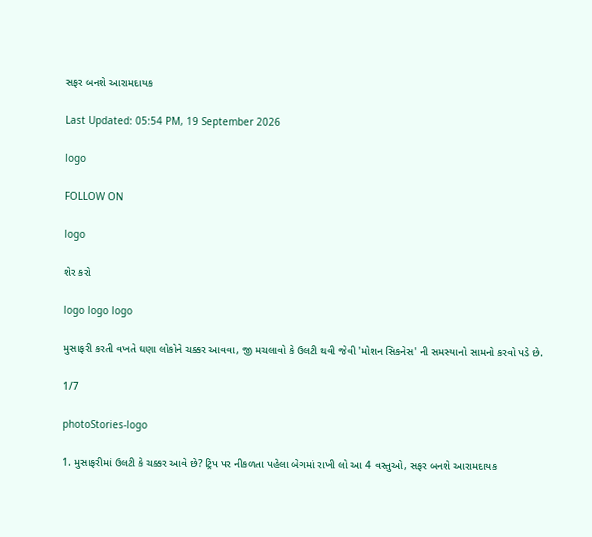સફર બનશે આરામદાયક

Last Updated: 05:54 PM, 19 September 2026

logo

FOLLOW ON

logo

શેર કરો

logo logo logo

મુસાફરી કરતી વખતે ઘણા લોકોને ચક્કર આવવા, જી મચલાવો કે ઉલટી થવી જેવી 'મોશન સિકનેસ' ની સમસ્યાનો સામનો કરવો પડે છે.

1/7

photoStories-logo

1. મુસાફરીમાં ઉલટી કે ચક્કર આવે છે? ટ્રિપ પર નીકળતા પહેલા બેગમાં રાખી લો આ 4 વસ્તુઓ, સફર બનશે આરામદાયક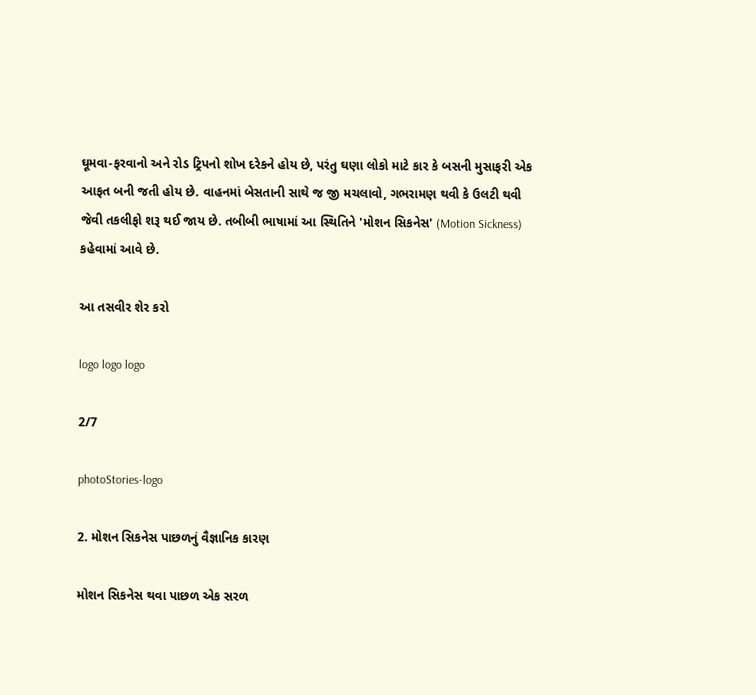ઘૂમવા-ફરવાનો અને રોડ ટ્રિપનો શોખ દરેકને હોય છે, પરંતુ ઘણા લોકો માટે કાર કે બસની મુસાફરી એક આફત બની જતી હોય છે. વાહનમાં બેસતાની સાથે જ જી મચલાવો, ગભરામણ થવી કે ઉલટી થવી જેવી તકલીફો શરૂ થઈ જાય છે. તબીબી ભાષામાં આ સ્થિતિને 'મોશન સિકનેસ' (Motion Sickness) કહેવામાં આવે છે.

આ તસવીર શેર કરો

logo logo logo

2/7

photoStories-logo

2. મોશન સિકનેસ પાછળનું વૈજ્ઞાનિક કારણ

મોશન સિકનેસ થવા પાછળ એક સરળ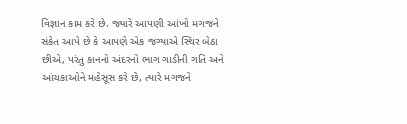વિજ્ઞાન કામ કરે છે. જ્યારે આપણી આંખો મગજને સંકેત આપે છે કે આપણે એક જગ્યાએ સ્થિર બેઠા છીએ, પરંતુ કાનનો અંદરનો ભાગ ગાડીની ગતિ અને આંચકાઓને મહેસૂસ કરે છે, ત્યારે મગજને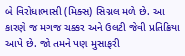બે વિરોધાભાસી (મિક્સ) સિગ્નલ મળે છે. આ કારણે જ મગજ ચક્કર અને ઉલટી જેવી પ્રતિક્રિયા આપે છે. જો તમને પણ મુસાફરી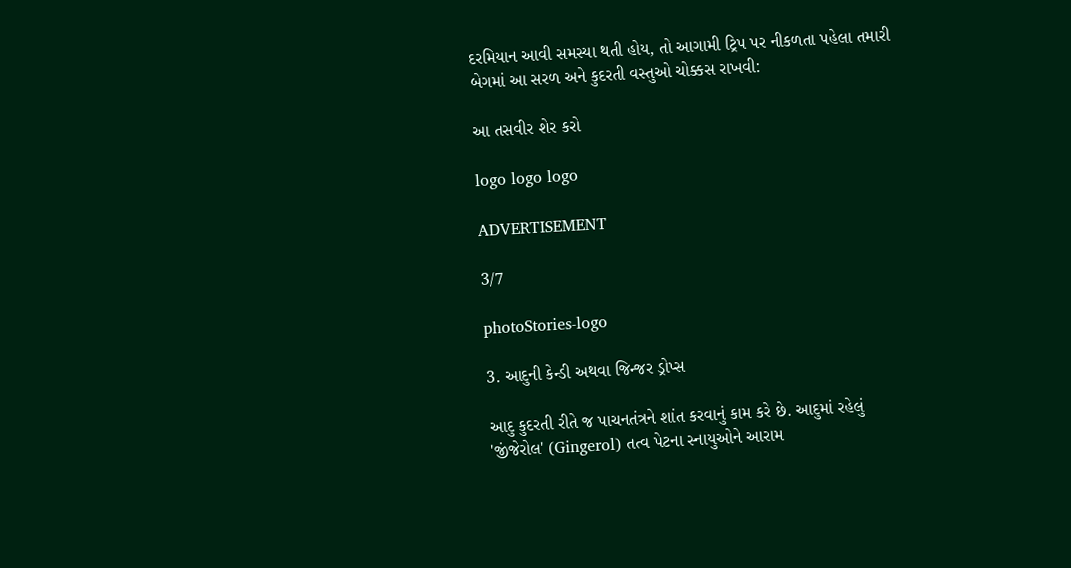દરમિયાન આવી સમસ્યા થતી હોય, તો આગામી ટ્રિપ પર નીકળતા પહેલા તમારી બેગમાં આ સરળ અને કુદરતી વસ્તુઓ ચોક્કસ રાખવી:

આ તસવીર શેર કરો

logo logo logo

ADVERTISEMENT

3/7

photoStories-logo

3. આદુની કેન્ડી અથવા જિન્જર ડ્રોપ્સ

આદુ કુદરતી રીતે જ પાચનતંત્રને શાંત કરવાનું કામ કરે છે. આદુમાં રહેલું 'જીંજેરોલ' (Gingerol) તત્વ પેટના સ્નાયુઓને આરામ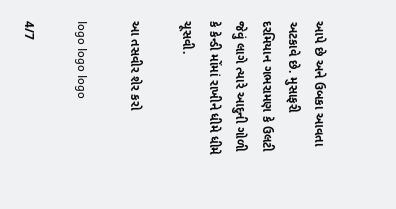આપે છે અને ઉબકા આવતા અટકાવે છે. મુસાફરી દરમિયાન ગભરામણ કે ઉલટી જેવું લાગે ત્યારે આદુની ગોળી કે કેન્ડી મોંમાં રાખીને ધીમે ધીમે ચૂસવી.

આ તસવીર શેર કરો

logo logo logo

4/7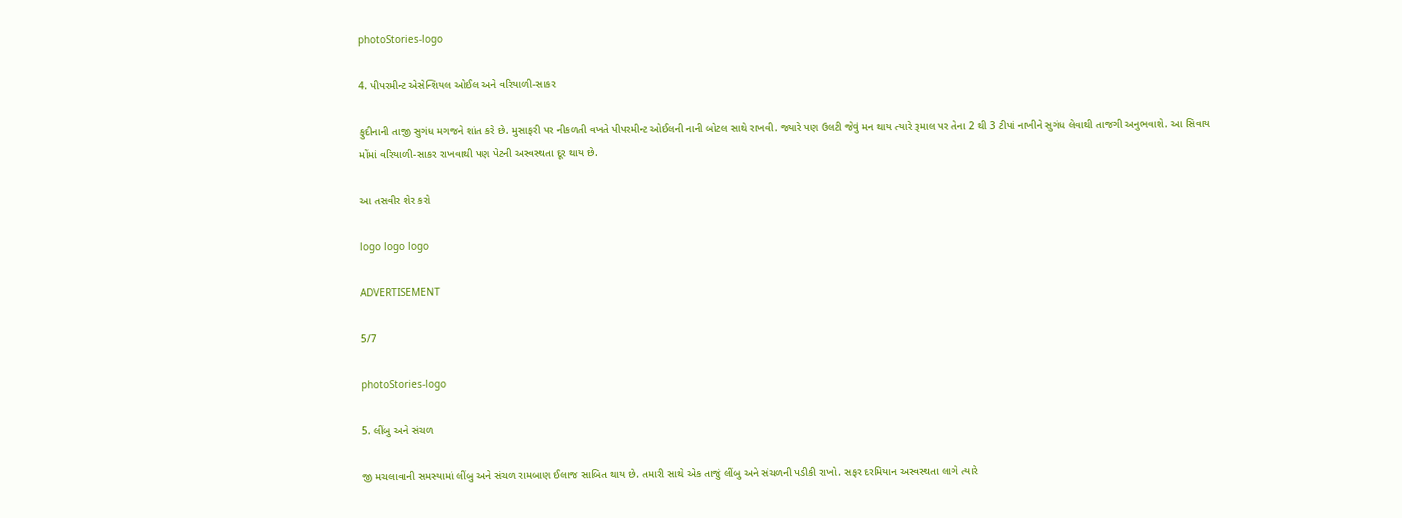photoStories-logo

4. પીપરમીન્ટ એસેન્શિયલ ઓઈલ અને વરિયાળી-સાકર

ફુદીનાની તાજી સુગંધ મગજને શાંત કરે છે. મુસાફરી પર નીકળતી વખતે પીપરમીન્ટ ઓઈલની નાની બોટલ સાથે રાખવી. જ્યારે પણ ઉલટી જેવું મન થાય ત્યારે રૂમાલ પર તેના 2 થી 3 ટીપાં નાખીને સુગંધ લેવાથી તાજગી અનુભવાશે. આ સિવાય મોંમાં વરિયાળી-સાકર રાખવાથી પણ પેટની અસ્વસ્થતા દૂર થાય છે.

આ તસવીર શેર કરો

logo logo logo

ADVERTISEMENT

5/7

photoStories-logo

5. લીંબુ અને સંચળ

જી મચલાવાની સમસ્યામાં લીંબુ અને સંચળ રામબાણ ઈલાજ સાબિત થાય છે. તમારી સાથે એક તાજું લીંબુ અને સંચળની પડીકી રાખો. સફર દરમિયાન અસ્વસ્થતા લાગે ત્યારે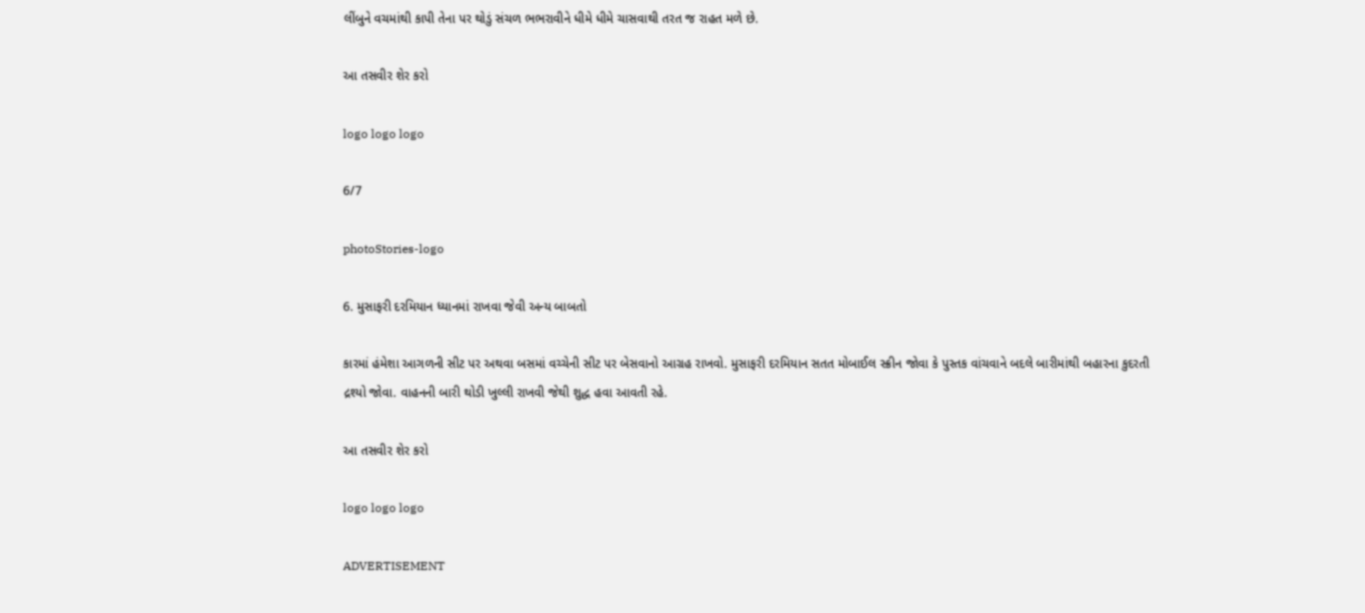લીંબુને વચમાંથી કાપી તેના પર થોડું સંચળ ભભરાવીને ધીમે ધીમે ચાસવાથી તરત જ રાહત મળે છે.

આ તસવીર શેર કરો

logo logo logo

6/7

photoStories-logo

6. મુસાફરી દરમિયાન ધ્યાનમાં રાખવા જેવી અન્ય બાબતો

કારમાં હંમેશા આગળની સીટ પર અથવા બસમાં વચ્ચેની સીટ પર બેસવાનો આગ્રહ રાખવો. મુસાફરી દરમિયાન સતત મોબાઈલ સ્ક્રીન જોવા કે પુસ્તક વાંચવાને બદલે બારીમાંથી બહારના કુદરતી દ્રશ્યો જોવા. વાહનની બારી થોડી ખુલ્લી રાખવી જેથી શુદ્ધ હવા આવતી રહે.

આ તસવીર શેર કરો

logo logo logo

ADVERTISEMENT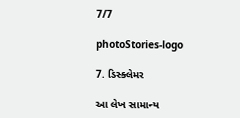7/7

photoStories-logo

7. ડિસ્ક્લેમર

આ લેખ સામાન્ય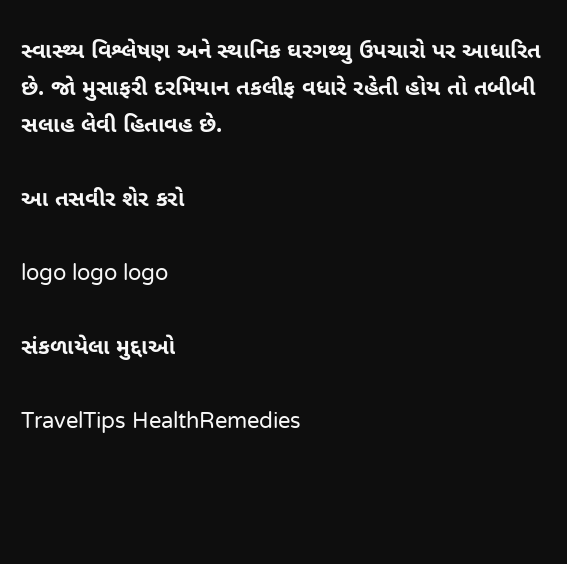સ્વાસ્થ્ય વિશ્લેષણ અને સ્થાનિક ઘરગથ્થુ ઉપચારો પર આધારિત છે. જો મુસાફરી દરમિયાન તકલીફ વધારે રહેતી હોય તો તબીબી સલાહ લેવી હિતાવહ છે.

આ તસવીર શેર કરો

logo logo logo

સંકળાયેલા મુદ્દાઓ

TravelTips HealthRemedies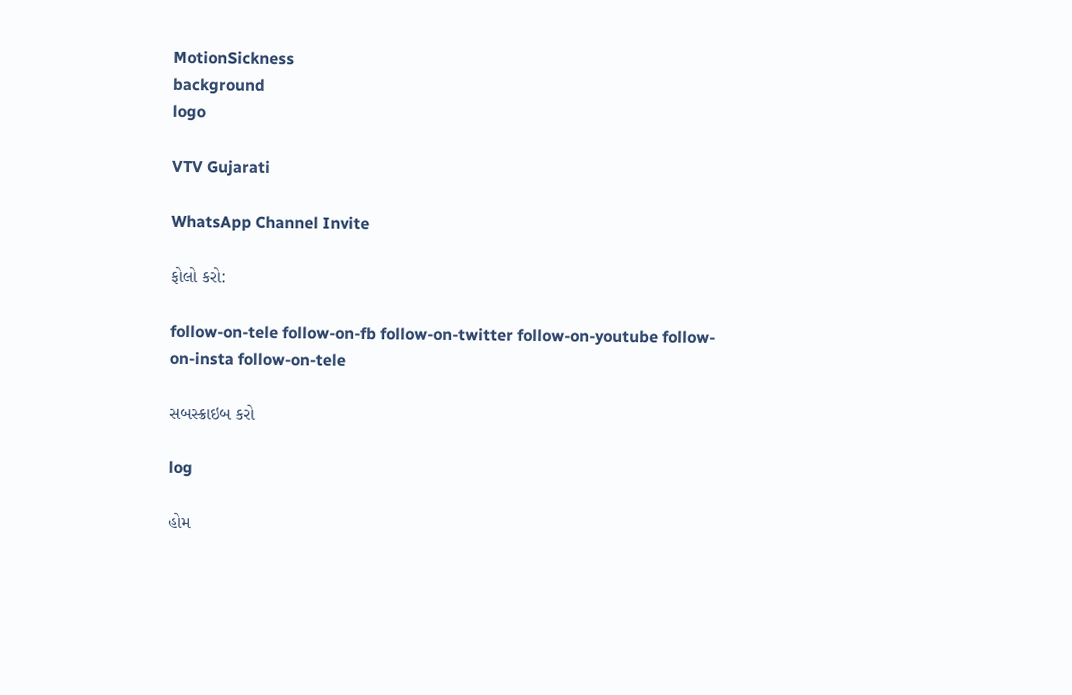MotionSickness
background
logo

VTV Gujarati

WhatsApp Channel Invite

ફોલો કરો:

follow-on-tele follow-on-fb follow-on-twitter follow-on-youtube follow-on-insta follow-on-tele

સબસ્ક્રાઇબ કરો

log

હોમ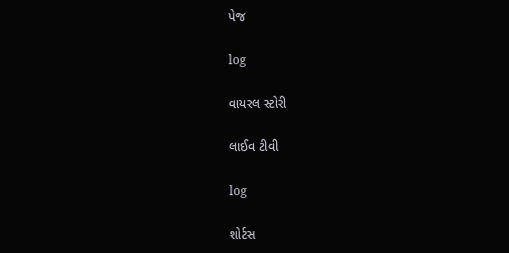પેજ

log

વાયરલ સ્ટોરી

લાઈવ ટીવી

log

શોર્ટસ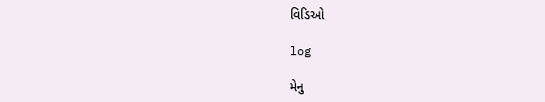વિડિઓ

log

મેનુ